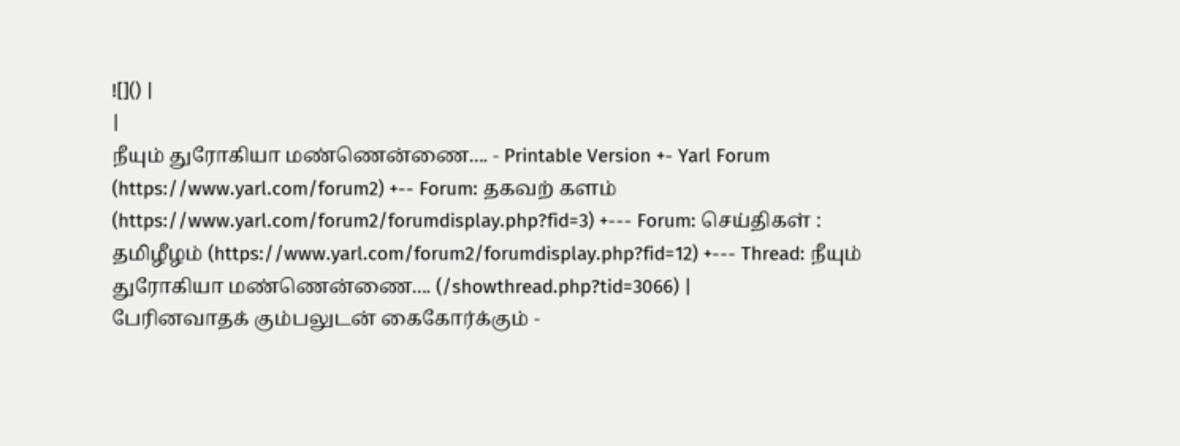![]() |
|
நீயும் துரோகியா மண்ணென்ணை.... - Printable Version +- Yarl Forum (https://www.yarl.com/forum2) +-- Forum: தகவற் களம் (https://www.yarl.com/forum2/forumdisplay.php?fid=3) +--- Forum: செய்திகள் : தமிழீழம் (https://www.yarl.com/forum2/forumdisplay.php?fid=12) +--- Thread: நீயும் துரோகியா மண்ணென்ணை.... (/showthread.php?tid=3066) |
பேரினவாதக் கும்பலுடன் கைகோர்க்கும் -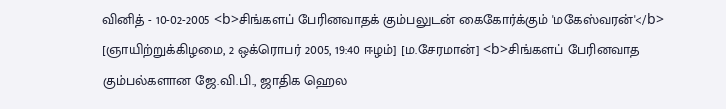வினித் - 10-02-2005 <b>சிங்களப் பேரினவாதக் கும்பலுடன் கைகோர்க்கும் 'மகேஸ்வரன்'</b> [ஞாயிற்றுக்கிழமை, 2 ஒக்ரொபர் 2005, 19:40 ஈழம்] [ம.சேரமான்] <b>சிங்களப் பேரினவாத கும்பல்களான ஜே.வி.பி., ஜாதிக ஹெல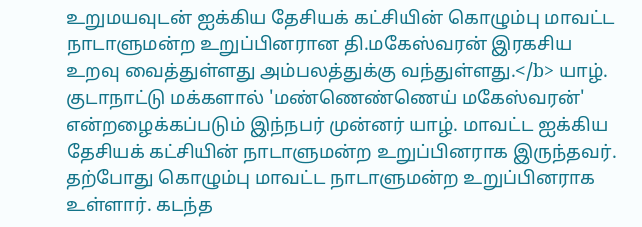உறுமயவுடன் ஐக்கிய தேசியக் கட்சியின் கொழும்பு மாவட்ட நாடாளுமன்ற உறுப்பினரான தி.மகேஸ்வரன் இரகசிய உறவு வைத்துள்ளது அம்பலத்துக்கு வந்துள்ளது.</b> யாழ். குடாநாட்டு மக்களால் 'மண்ணெண்ணெய் மகேஸ்வரன்' என்றழைக்கப்படும் இந்நபர் முன்னர் யாழ். மாவட்ட ஐக்கிய தேசியக் கட்சியின் நாடாளுமன்ற உறுப்பினராக இருந்தவர். தற்போது கொழும்பு மாவட்ட நாடாளுமன்ற உறுப்பினராக உள்ளார். கடந்த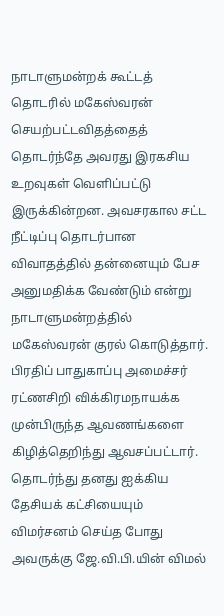நாடாளுமன்றக் கூட்டத் தொடரில் மகேஸ்வரன் செயற்பட்டவிதத்தைத் தொடர்ந்தே அவரது இரகசிய உறவுகள் வெளிப்பட்டு இருக்கின்றன. அவசரகால சட்ட நீட்டிப்பு தொடர்பான விவாதத்தில் தன்னையும் பேச அனுமதிக்க வேண்டும் என்று நாடாளுமன்றத்தில் மகேஸ்வரன் குரல் கொடுத்தார். பிரதிப் பாதுகாப்பு அமைச்சர் ரட்ணசிறி விக்கிரமநாயக்க முன்பிருந்த ஆவணங்களை கிழித்தெறிந்து ஆவசப்பட்டார். தொடர்ந்து தனது ஐக்கிய தேசியக் கட்சியையும் விமர்சனம் செய்த போது அவருக்கு ஜே.வி.பி.யின் விமல்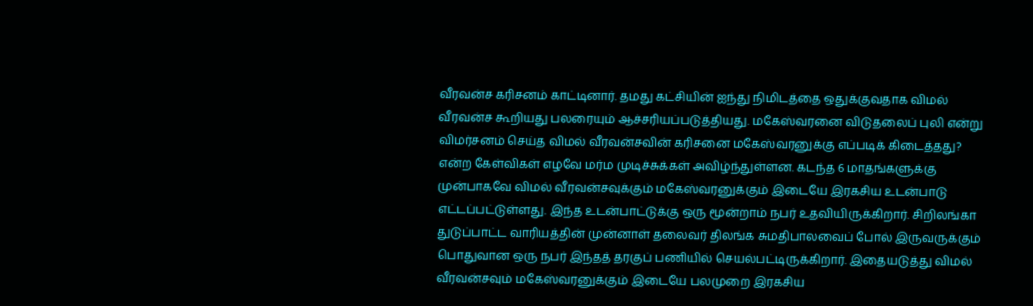வீரவன்ச கரிசனம் காட்டினார். தமது கட்சியின் ஐந்து நிமிடத்தை ஒதுக்குவதாக விமல் வீரவன்ச கூறியது பலரையும் ஆச்சரியப்படுத்தியது. மகேஸ்வரனை விடுதலைப் புலி என்று விமர்சனம் செய்த விமல் வீரவன்சவின் கரிசனை மகேஸ்வரனுக்கு எப்படிக் கிடைத்தது? என்ற கேள்விகள் எழவே மர்ம முடிச்சுக்கள் அவிழ்ந்துள்ளன. கடந்த 6 மாதங்களுக்கு முன்பாகவே விமல் வீரவன்சவுக்கும் மகேஸ்வரனுக்கும் இடையே இரகசிய உடன்பாடு எட்டப்பட்டுள்ளது. இந்த உடன்பாட்டுக்கு ஒரு மூன்றாம் நபர் உதவியிருக்கிறார். சிறிலங்கா துடுப்பாட்ட வாரியத்தின் முன்னாள் தலைவர் திலங்க சுமதிபாலவைப் போல் இருவருக்கும் பொதுவான ஒரு நபர் இந்தத் தரகுப் பணியில் செயல்பட்டிருக்கிறார். இதையடுத்து விமல் வீரவன்சவும் மகேஸ்வரனுக்கும் இடையே பலமுறை இரகசிய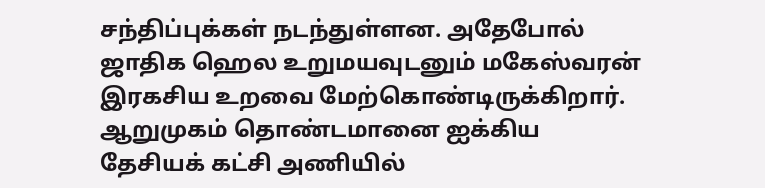சந்திப்புக்கள் நடந்துள்ளன. அதேபோல் ஜாதிக ஹெல உறுமயவுடனும் மகேஸ்வரன் இரகசிய உறவை மேற்கொண்டிருக்கிறார். ஆறுமுகம் தொண்டமானை ஐக்கிய தேசியக் கட்சி அணியில்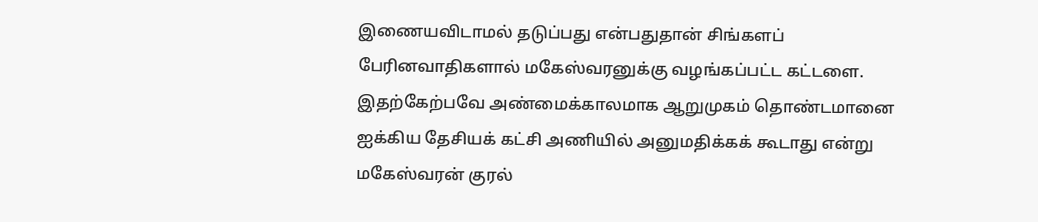இணையவிடாமல் தடுப்பது என்பதுதான் சிங்களப் பேரினவாதிகளால் மகேஸ்வரனுக்கு வழங்கப்பட்ட கட்டளை. இதற்கேற்பவே அண்மைக்காலமாக ஆறுமுகம் தொண்டமானை ஐக்கிய தேசியக் கட்சி அணியில் அனுமதிக்கக் கூடாது என்று மகேஸ்வரன் குரல்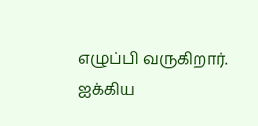எழுப்பி வருகிறார். ஐக்கிய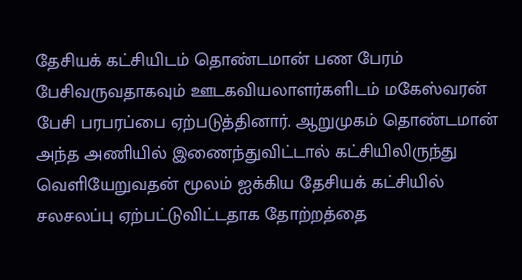தேசியக் கட்சியிடம் தொண்டமான் பண பேரம் பேசிவருவதாகவும் ஊடகவியலாளர்களிடம் மகேஸ்வரன் பேசி பரபரப்பை ஏற்படுத்தினார். ஆறுமுகம் தொண்டமான் அந்த அணியில் இணைந்துவிட்டால் கட்சியிலிருந்து வெளியேறுவதன் மூலம் ஐக்கிய தேசியக் கட்சியில் சலசலப்பு ஏற்பட்டுவிட்டதாக தோற்றத்தை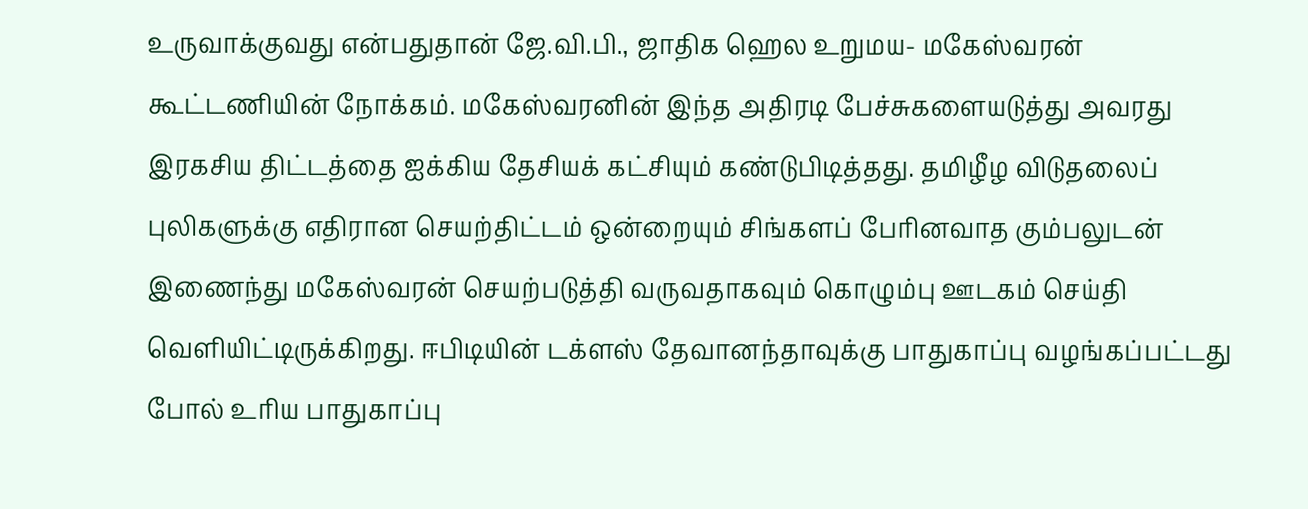உருவாக்குவது என்பதுதான் ஜே.வி.பி., ஜாதிக ஹெல உறுமய- மகேஸ்வரன் கூட்டணியின் நோக்கம். மகேஸ்வரனின் இந்த அதிரடி பேச்சுகளையடுத்து அவரது இரகசிய திட்டத்தை ஐக்கிய தேசியக் கட்சியும் கண்டுபிடித்தது. தமிழீழ விடுதலைப் புலிகளுக்கு எதிரான செயற்திட்டம் ஒன்றையும் சிங்களப் பேரினவாத கும்பலுடன் இணைந்து மகேஸ்வரன் செயற்படுத்தி வருவதாகவும் கொழும்பு ஊடகம் செய்தி வெளியிட்டிருக்கிறது. ஈபிடியின் டக்ளஸ் தேவானந்தாவுக்கு பாதுகாப்பு வழங்கப்பட்டது போல் உரிய பாதுகாப்பு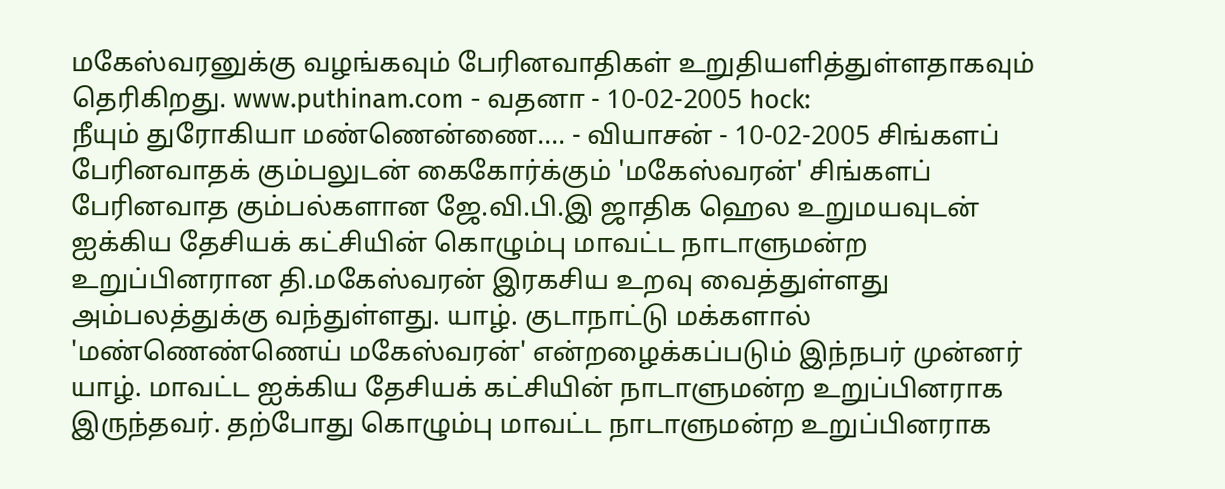மகேஸ்வரனுக்கு வழங்கவும் பேரினவாதிகள் உறுதியளித்துள்ளதாகவும் தெரிகிறது. www.puthinam.com - வதனா - 10-02-2005 hock:
நீயும் துரோகியா மண்ணென்ணை.... - வியாசன் - 10-02-2005 சிங்களப் பேரினவாதக் கும்பலுடன் கைகோர்க்கும் 'மகேஸ்வரன்' சிங்களப் பேரினவாத கும்பல்களான ஜே.வி.பி.இ ஜாதிக ஹெல உறுமயவுடன் ஐக்கிய தேசியக் கட்சியின் கொழும்பு மாவட்ட நாடாளுமன்ற உறுப்பினரான தி.மகேஸ்வரன் இரகசிய உறவு வைத்துள்ளது அம்பலத்துக்கு வந்துள்ளது. யாழ். குடாநாட்டு மக்களால் 'மண்ணெண்ணெய் மகேஸ்வரன்' என்றழைக்கப்படும் இந்நபர் முன்னர் யாழ். மாவட்ட ஐக்கிய தேசியக் கட்சியின் நாடாளுமன்ற உறுப்பினராக இருந்தவர். தற்போது கொழும்பு மாவட்ட நாடாளுமன்ற உறுப்பினராக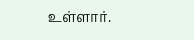உள்ளார்.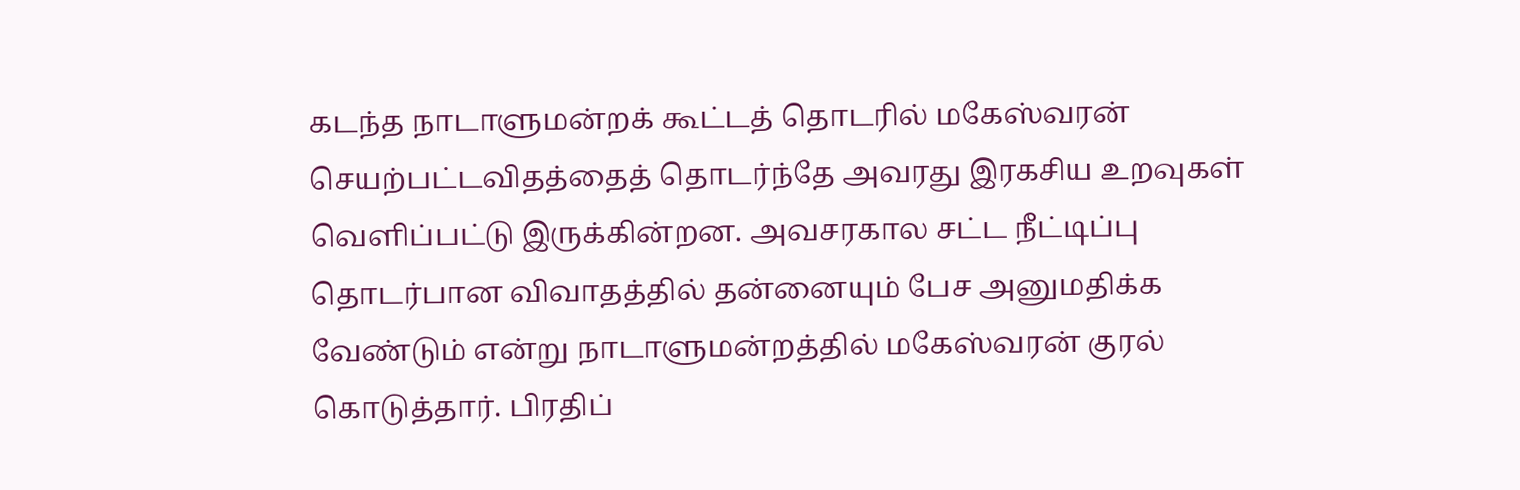கடந்த நாடாளுமன்றக் கூட்டத் தொடரில் மகேஸ்வரன் செயற்பட்டவிதத்தைத் தொடர்ந்தே அவரது இரகசிய உறவுகள் வெளிப்பட்டு இருக்கின்றன. அவசரகால சட்ட நீட்டிப்பு தொடர்பான விவாதத்தில் தன்னையும் பேச அனுமதிக்க வேண்டும் என்று நாடாளுமன்றத்தில் மகேஸ்வரன் குரல் கொடுத்தார். பிரதிப்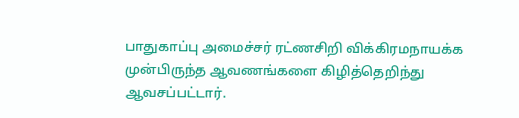பாதுகாப்பு அமைச்சர் ரட்ணசிறி விக்கிரமநாயக்க முன்பிருந்த ஆவணங்களை கிழித்தெறிந்து ஆவசப்பட்டார்.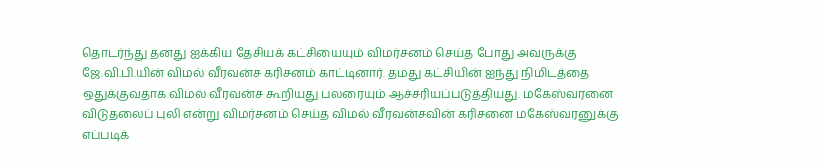தொடர்ந்து தனது ஐக்கிய தேசியக் கட்சியையும் விமர்சனம் செய்த போது அவருக்கு ஜே.வி.பி.யின் விமல் வீரவன்ச கரிசனம் காட்டினார். தமது கட்சியின் ஐந்து நிமிடத்தை ஒதுக்குவதாக விமல் வீரவன்ச கூறியது பலரையும் ஆச்சரியப்படுத்தியது. மகேஸ்வரனை விடுதலைப் புலி என்று விமர்சனம் செய்த விமல் வீரவன்சவின் கரிசனை மகேஸ்வரனுக்கு எப்படிக்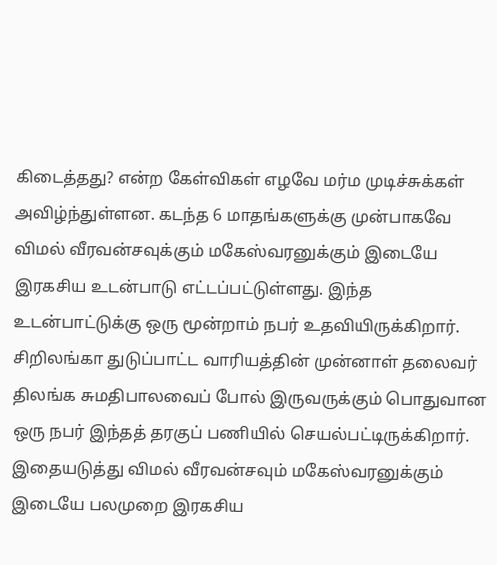கிடைத்தது? என்ற கேள்விகள் எழவே மர்ம முடிச்சுக்கள் அவிழ்ந்துள்ளன. கடந்த 6 மாதங்களுக்கு முன்பாகவே விமல் வீரவன்சவுக்கும் மகேஸ்வரனுக்கும் இடையே இரகசிய உடன்பாடு எட்டப்பட்டுள்ளது. இந்த உடன்பாட்டுக்கு ஒரு மூன்றாம் நபர் உதவியிருக்கிறார். சிறிலங்கா துடுப்பாட்ட வாரியத்தின் முன்னாள் தலைவர் திலங்க சுமதிபாலவைப் போல் இருவருக்கும் பொதுவான ஒரு நபர் இந்தத் தரகுப் பணியில் செயல்பட்டிருக்கிறார். இதையடுத்து விமல் வீரவன்சவும் மகேஸ்வரனுக்கும் இடையே பலமுறை இரகசிய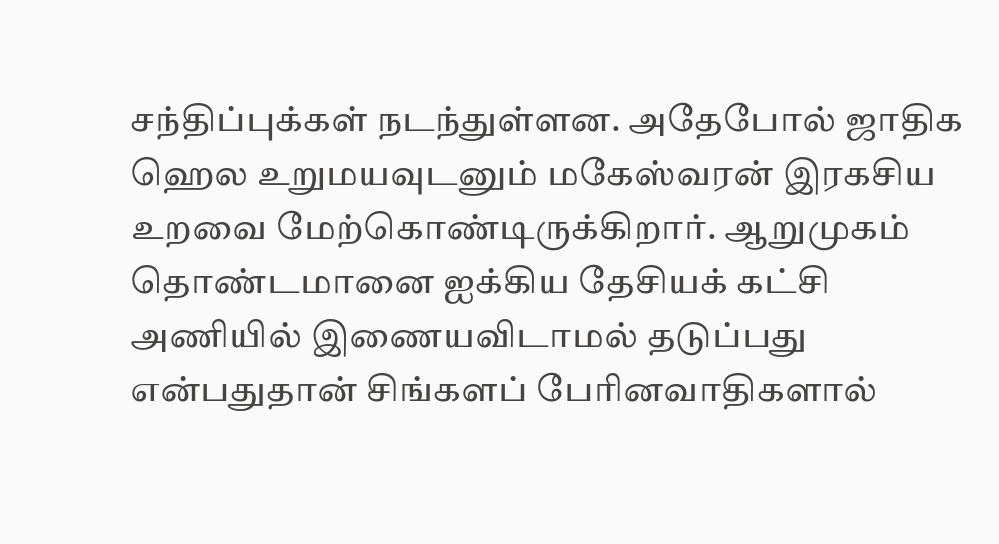சந்திப்புக்கள் நடந்துள்ளன. அதேபோல் ஜாதிக ஹெல உறுமயவுடனும் மகேஸ்வரன் இரகசிய உறவை மேற்கொண்டிருக்கிறார். ஆறுமுகம் தொண்டமானை ஐக்கிய தேசியக் கட்சி அணியில் இணையவிடாமல் தடுப்பது என்பதுதான் சிங்களப் பேரினவாதிகளால்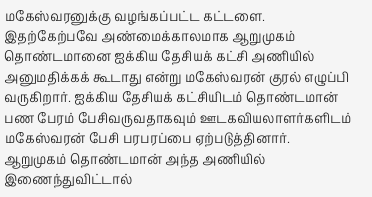மகேஸ்வரனுக்கு வழங்கப்பட்ட கட்டளை. இதற்கேற்பவே அண்மைக்காலமாக ஆறுமுகம் தொண்டமானை ஐக்கிய தேசியக் கட்சி அணியில் அனுமதிக்கக் கூடாது என்று மகேஸ்வரன் குரல் எழுப்பி வருகிறார். ஐக்கிய தேசியக் கட்சியிடம் தொண்டமான் பண பேரம் பேசிவருவதாகவும் ஊடகவியலாளர்களிடம் மகேஸ்வரன் பேசி பரபரப்பை ஏற்படுத்தினார். ஆறுமுகம் தொண்டமான் அந்த அணியில் இணைந்துவிட்டால்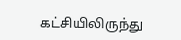கட்சியிலிருந்து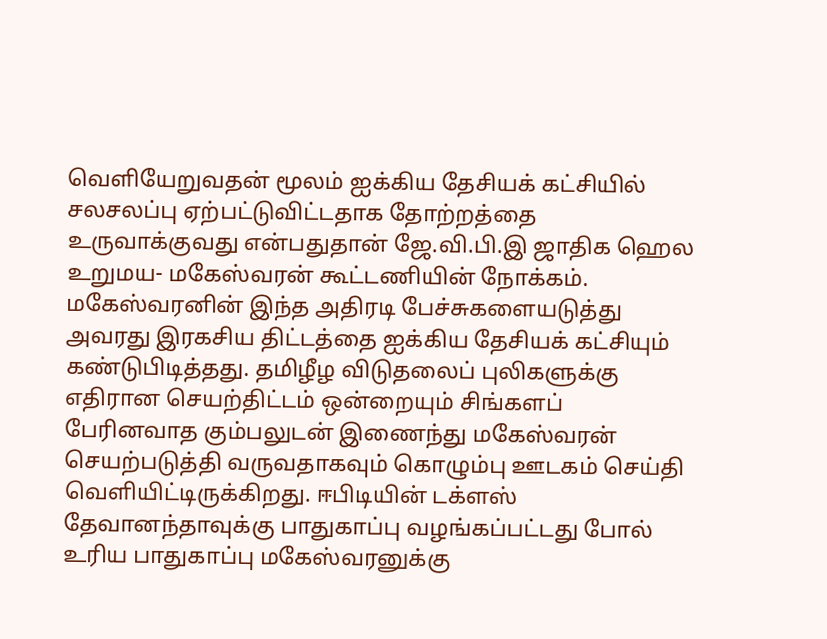வெளியேறுவதன் மூலம் ஐக்கிய தேசியக் கட்சியில் சலசலப்பு ஏற்பட்டுவிட்டதாக தோற்றத்தை உருவாக்குவது என்பதுதான் ஜே.வி.பி.இ ஜாதிக ஹெல உறுமய- மகேஸ்வரன் கூட்டணியின் நோக்கம். மகேஸ்வரனின் இந்த அதிரடி பேச்சுகளையடுத்து அவரது இரகசிய திட்டத்தை ஐக்கிய தேசியக் கட்சியும் கண்டுபிடித்தது. தமிழீழ விடுதலைப் புலிகளுக்கு எதிரான செயற்திட்டம் ஒன்றையும் சிங்களப் பேரினவாத கும்பலுடன் இணைந்து மகேஸ்வரன் செயற்படுத்தி வருவதாகவும் கொழும்பு ஊடகம் செய்தி வெளியிட்டிருக்கிறது. ஈபிடியின் டக்ளஸ் தேவானந்தாவுக்கு பாதுகாப்பு வழங்கப்பட்டது போல் உரிய பாதுகாப்பு மகேஸ்வரனுக்கு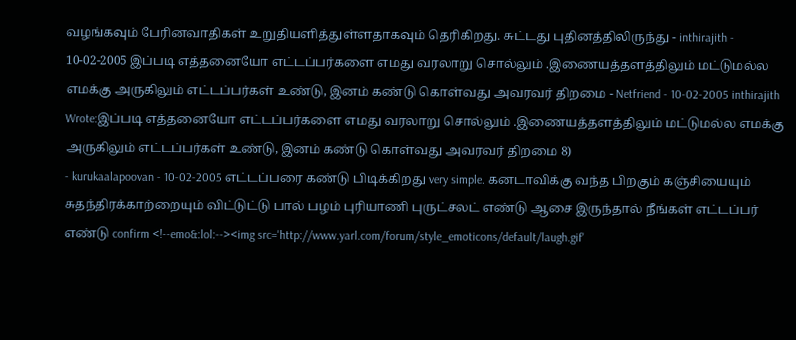வழங்கவும் பேரினவாதிகள் உறுதியளித்துள்ளதாகவும் தெரிகிறது. சுட்டது புதினத்திலிருந்து - inthirajith - 10-02-2005 இப்படி எத்தனையோ எட்டப்பர்களை எமது வரலாறு சொல்லும் .இணையத்தளத்திலும் மட்டுமல்ல எமக்கு அருகிலும் எட்டப்பர்கள் உண்டு, இனம் கண்டு கொள்வது அவரவர் திறமை - Netfriend - 10-02-2005 inthirajith Wrote:இப்படி எத்தனையோ எட்டப்பர்களை எமது வரலாறு சொல்லும் .இணையத்தளத்திலும் மட்டுமல்ல எமக்கு அருகிலும் எட்டப்பர்கள் உண்டு, இனம் கண்டு கொள்வது அவரவர் திறமை 8)
- kurukaalapoovan - 10-02-2005 எட்டப்பரை கண்டு பிடிக்கிறது very simple. கனடாவிக்கு வந்த பிறகும் கஞ்சியையும் சுதந்திரக்காற்றையும் விட்டுட்டு பால் பழம் புரியாணி புருட்சலட் எண்டு ஆசை இருந்தால் நீங்கள் எட்டப்பர் எண்டு confirm <!--emo&:lol:--><img src='http://www.yarl.com/forum/style_emoticons/default/laugh.gif'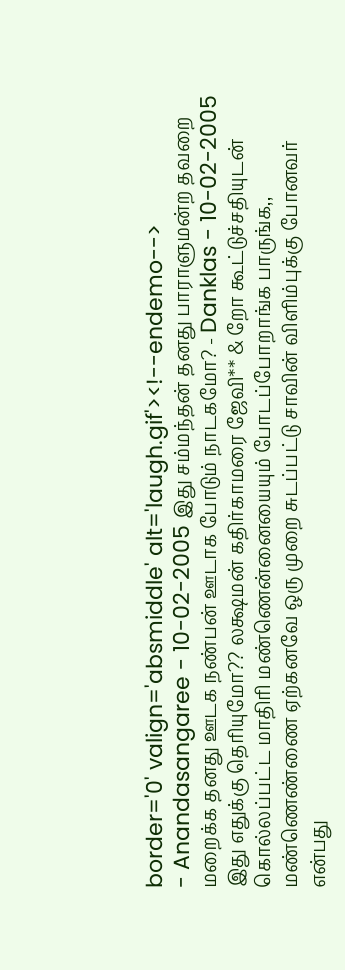border='0' valign='absmiddle' alt='laugh.gif'><!--endemo-->
- Anandasangaree - 10-02-2005 இது சம்மந்தன் தனது பாராளுமன்ற தவறை மறைக்க தனது ஊடக நண்பன் ஊடாக போடும் நாடகமோ? - Danklas - 10-02-2005 இது எதுக்கு தெரியுமோ?? லக்ஷமன் கதிர்காமரை ஜேவி** & றோ கூட்டுச்சதியுடன் கொல்லப்பட்ட மாதிரி மண்ணென்னையையும் போடப்போறாங்க பாருங்க,, மண்ணெண்ணை ஏற்கனவே ஒரு முறை சுடப்பட்டு சாவின் விளிம்புக்கு போனவர் என்பது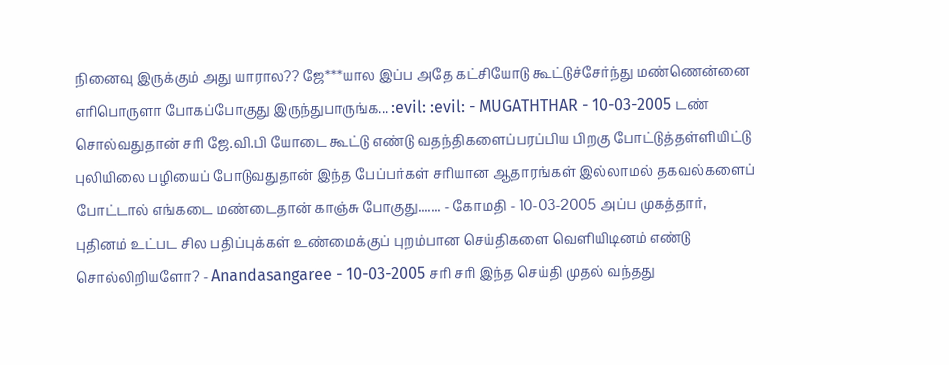நினைவு இருக்கும் அது யாரால?? ஜே***யால இப்ப அதே கட்சியோடு கூட்டுச்சேர்ந்து மண்ணென்னை எரிபொருளா போகப்போகுது இருந்துபாருங்க... :evil: :evil: - MUGATHTHAR - 10-03-2005 டண் சொல்வதுதான் சரி ஜே.வி.பி யோடை கூட்டு எண்டு வதந்திகளைப்பரப்பிய பிறகு போட்டுத்தள்ளியிட்டு புலியிலை பழியைப் போடுவதுதான் இந்த பேப்பர்கள் சரியான ஆதாரங்கள் இல்லாமல் தகவல்களைப் போட்டால் எங்கடை மண்டைதான் காஞ்சு போகுது....... - கோமதி - 10-03-2005 அப்ப முகத்தார், புதினம் உட்பட சில பதிப்புக்கள் உண்மைக்குப் புறம்பான செய்திகளை வெளியிடினம் எண்டு சொல்லிறியளோ? - Anandasangaree - 10-03-2005 சரி சரி இந்த செய்தி முதல் வந்தது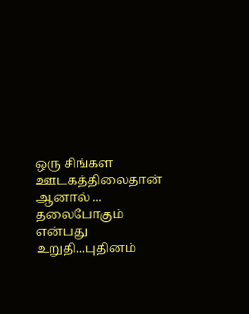ஒரு சிங்கள ஊடகத்திலைதான் ஆனால் ... தலைபோகும் என்பது உறுதி...புதினம்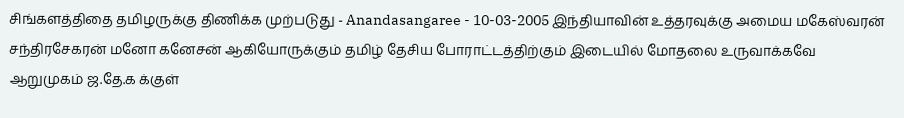சிங்களத்திதை தமிழருக்கு திணிக்க முற்படுது - Anandasangaree - 10-03-2005 இந்தியாவின் உத்தரவுக்கு அமைய மகேஸ்வரன் சந்திரசேகரன் மனோ கனேசன் ஆகியோருக்கும் தமிழ் தேசிய போராட்டத்திற்கும் இடையில் மோதலை உருவாக்கவே ஆறுமுகம் ஜ.தே.க க்குள்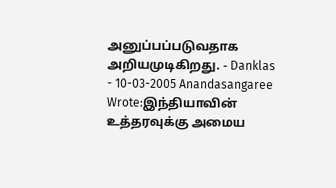அனுப்பப்படுவதாக அறியமுடிகிறது. - Danklas - 10-03-2005 Anandasangaree Wrote:இந்தியாவின் உத்தரவுக்கு அமைய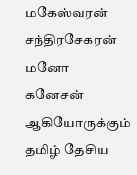மகேஸ்வரன் சந்திரசேகரன் மனோ கனேசன் ஆகியோருக்கும் தமிழ் தேசிய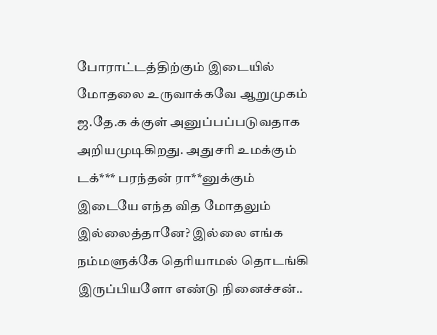போராட்டத்திற்கும் இடையில் மோதலை உருவாக்கவே ஆறுமுகம் ஜ.தே.க க்குள் அனுப்பப்படுவதாக அறியமுடிகிறது. அதுசரி உமக்கும் டக்*** பரந்தன் ரா**னுக்கும் இடையே எந்த வித மோதலும் இல்லைத்தானே? இல்லை எங்க நம்மளுக்கே தெரியாமல் தொடங்கி இருப்பியளோ எண்டு நினைச்சன்..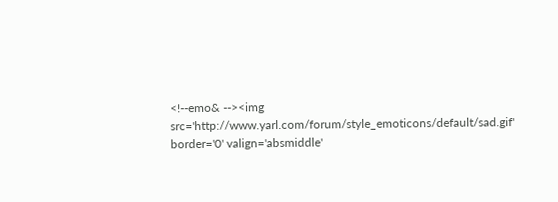<!--emo& --><img src='http://www.yarl.com/forum/style_emoticons/default/sad.gif' border='0' valign='absmiddle'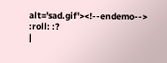alt='sad.gif'><!--endemo--> :roll: :?
|